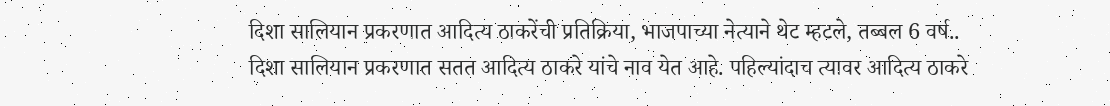दिशा सालियान प्रकरणात आदित्य ठाकरेंची प्रतिक्रिया, भाजपाच्या नेत्याने थेट म्हटले, तब्बल 6 वर्ष..
दिशा सालियान प्रकरणात सतत आदित्य ठाकरे यांचे नाव येत आहे. पहिल्यांदाच त्यावर आदित्य ठाकरे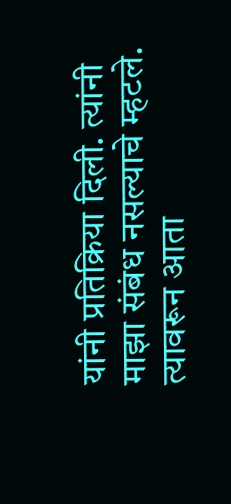यांनी प्रतिक्रिया दिली. त्यांनी माझा संबंध नसल्याचे म्हटले. त्यावरून आता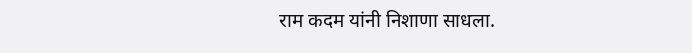राम कदम यांनी निशाणा साधला.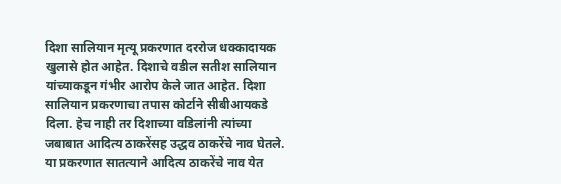दिशा सालियान मृत्यू प्रकरणात दररोज धक्कादायक खुलासे होत आहेत. दिशाचे वडील सतीश सालियान यांच्याकडून गंभीर आरोप केले जात आहेत. दिशा सालियान प्रकरणाचा तपास कोर्टाने सीबीआयकडे दिला. हेच नाही तर दिशाच्या वडिलांनी त्यांच्या जबाबात आदित्य ठाकरेंसह उद्धव ठाकरेंचे नाव घेतले. या प्रकरणात सातत्याने आदित्य ठाकरेंचे नाव येत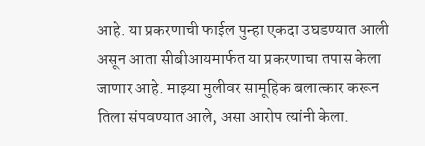आहे. या प्रकरणाची फाईल पुन्हा एकदा उघडण्यात आली असून आता सीबीआयमार्फत या प्रकरणाचा तपास केला जाणार आहे. माझ्या मुलीवर सामूहिक बलात्कार करून तिला संपवण्यात आले, असा आरोप त्यांनी केला.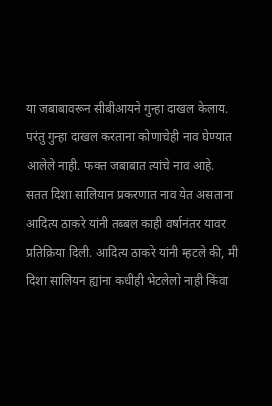या जबाबावरून सीबीआयने गुन्हा दाखल केलाय. परंतु गुन्हा दाखल करताना कोणाचेही नाव घेण्यात आलेले नाही. फक्त जबाबात त्यांचे नाव आहे.
सतत दिशा सालियान प्रकरणात नाव येत असताना आदित्य ठाकरे यांनी तब्बल काही वर्षानंतर यावर प्रतिक्रिया दिली. आदित्य ठाकरे यांनी म्हटले की, मी दिशा सालियन ह्यांना कधीही भेटलेलो नाही किंवा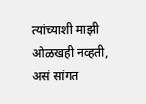त्यांच्याशी माझी ओळखही नव्हती, असं सांगत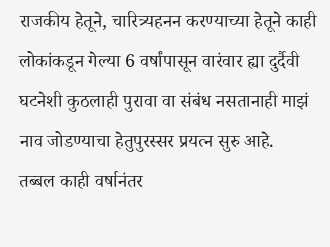राजकीय हेतूने, चारित्र्यहनन करण्याच्या हेतूने काही लोकांकडून गेल्या 6 वर्षांपासून वारंवार ह्या दुर्दैवी घटनेशी कुठलाही पुरावा वा संबंध नसतानाही माझं नाव जोडण्याचा हेतुपुरस्सर प्रयत्न सुरु आहे.
तब्बल काही वर्षानंतर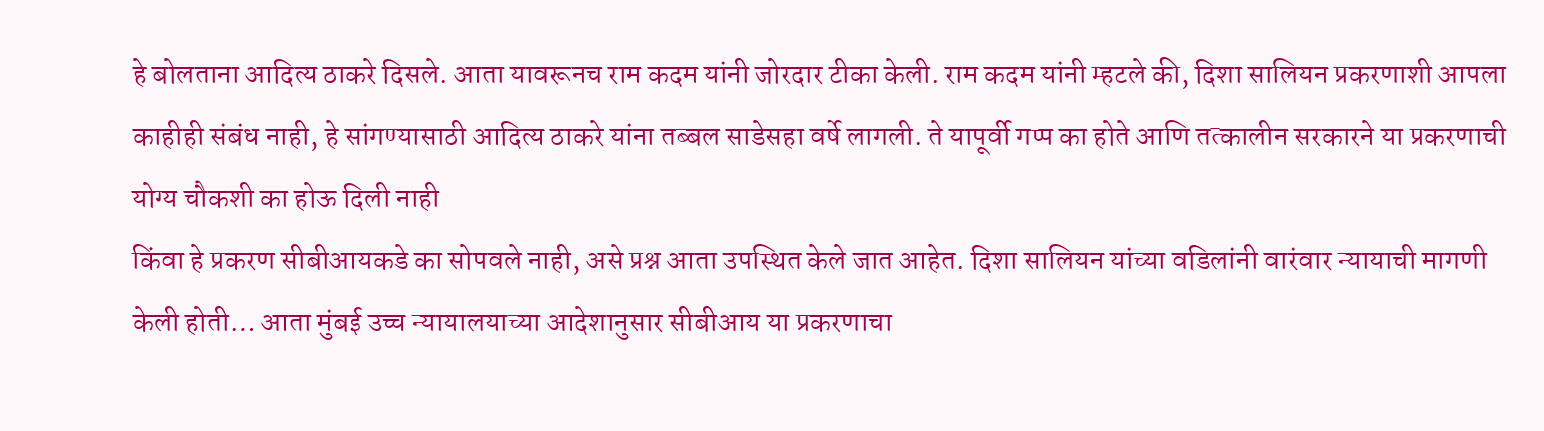हे बोलताना आदित्य ठाकरे दिसले. आता यावरूनच राम कदम यांनी जोरदार टीका केली. राम कदम यांनी म्हटले की, दिशा सालियन प्रकरणाशी आपला काहीही संबंध नाही, हे सांगण्यासाठी आदित्य ठाकरे यांना तब्बल साडेसहा वर्षे लागली. ते यापूर्वी गप्प का होते आणि तत्कालीन सरकारने या प्रकरणाची योग्य चौकशी का होऊ दिली नाही
किंवा हे प्रकरण सीबीआयकडे का सोपवले नाही, असे प्रश्न आता उपस्थित केले जात आहेत. दिशा सालियन यांच्या वडिलांनी वारंवार न्यायाची मागणी केली होती… आता मुंबई उच्च न्यायालयाच्या आदेशानुसार सीबीआय या प्रकरणाचा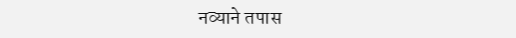नव्याने तपास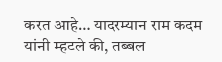करत आहे… यादरम्यान राम कदम यांनी म्हटले की, तब्बल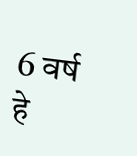6 वर्ष हे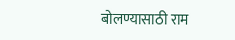बोलण्यासाठी राम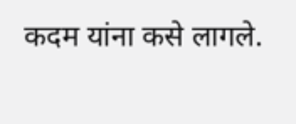कदम यांना कसे लागले.